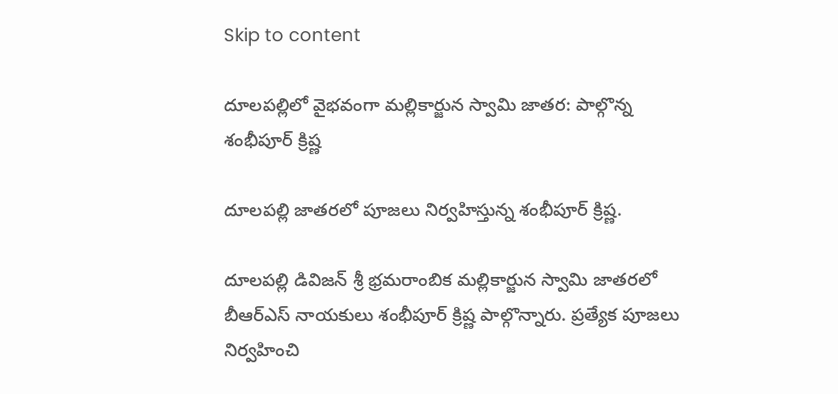Skip to content

దూలపల్లిలో వైభవంగా మల్లికార్జున స్వామి జాతర: పాల్గొన్న శంభీపూర్ క్రిష్ణ

దూలపల్లి జాతరలో పూజలు నిర్వహిస్తున్న శంభీపూర్ క్రిష్ణ.

దూలపల్లి డివిజన్ శ్రీ భ్రమరాంబిక మల్లికార్జున స్వామి జాతరలో బీఆర్ఎస్ నాయకులు శంభీపూర్ క్రిష్ణ పాల్గొన్నారు. ప్రత్యేక పూజలు నిర్వహించి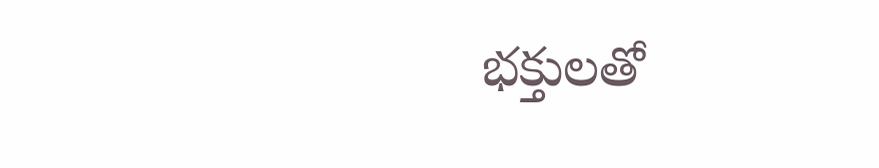భక్తులతో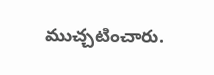ముచ్చటించారు.